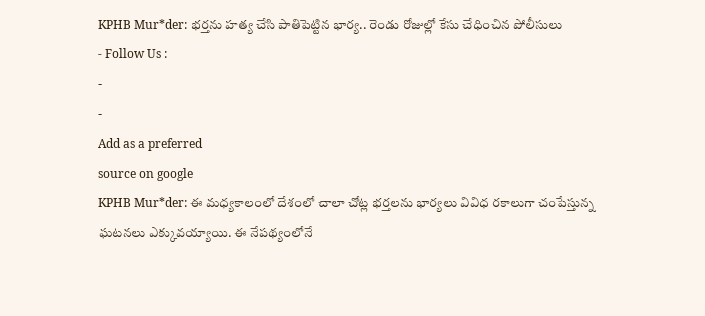KPHB Mur*der: భర్తను హత్య చేసి పాతిపెట్టిన భార్య.. రెండు రోజుల్లో కేసు చేధించిన పోలీసులు
- Follow Us :
-
-
Add as a preferred
source on google
KPHB Mur*der: ఈ మధ్యకాలంలో దేశంలో చాలా చోట్ల భర్తలను భార్యలు వివిధ రకాలుగా చంపేస్తున్న ఘటనలు ఎక్కువయ్యాయి. ఈ నేపథ్యంలోనే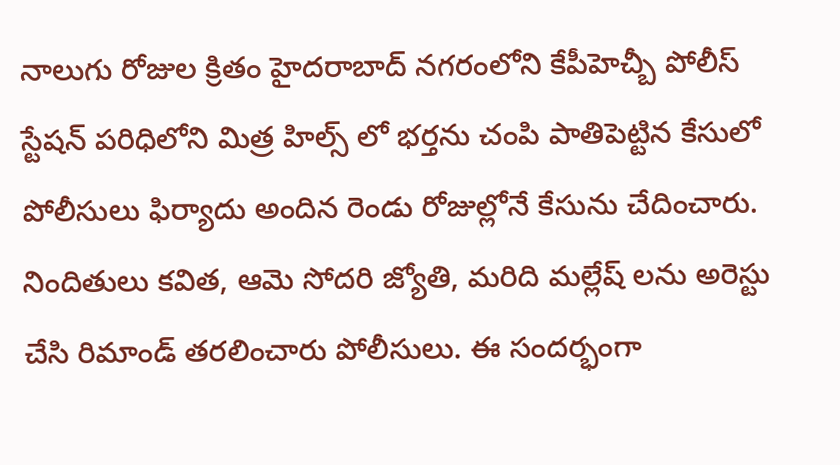నాలుగు రోజుల క్రితం హైదరాబాద్ నగరంలోని కేపీహెచ్బీ పోలీస్ స్టేషన్ పరిధిలోని మిత్ర హిల్స్ లో భర్తను చంపి పాతిపెట్టిన కేసులో పోలీసులు ఫిర్యాదు అందిన రెండు రోజుల్లోనే కేసును చేదించారు. నిందితులు కవిత, ఆమె సోదరి జ్యోతి, మరిది మల్లేష్ లను అరెస్టు చేసి రిమాండ్ తరలించారు పోలీసులు. ఈ సందర్భంగా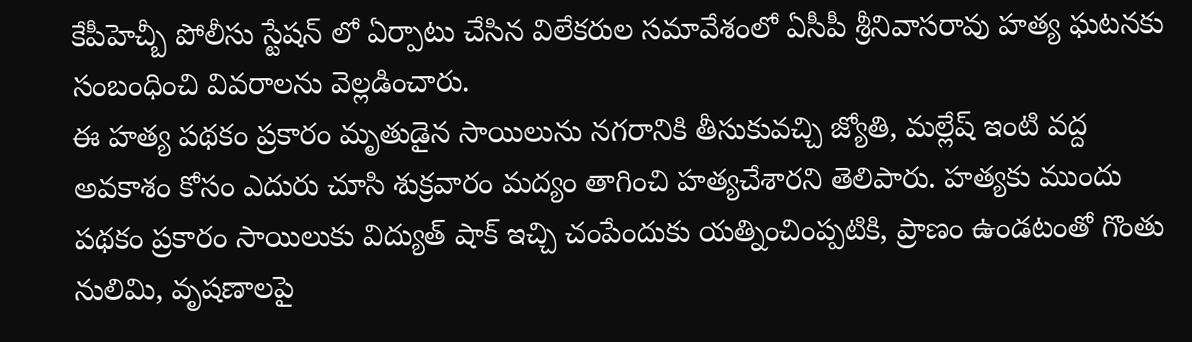కేపీహెచ్బీ పోలీసు స్టేషన్ లో ఏర్పాటు చేసిన విలేకరుల సమావేశంలో ఏసీపీ శ్రీనివాసరావు హత్య ఘటనకు సంబంధించి వివరాలను వెల్లడించారు.
ఈ హత్య పథకం ప్రకారం మృతుడైన సాయిలును నగరానికి తీసుకువచ్చి జ్యోతి, మల్లేష్ ఇంటి వద్ద అవకాశం కోసం ఎదురు చూసి శుక్రవారం మద్యం తాగించి హత్యచేశారని తెలిపారు. హత్యకు ముందు పథకం ప్రకారం సాయిలుకు విద్యుత్ షాక్ ఇచ్చి చంపేందుకు యత్నించింప్పటికి, ప్రాణం ఉండటంతో గొంతు నులిమి, వృషణాలపై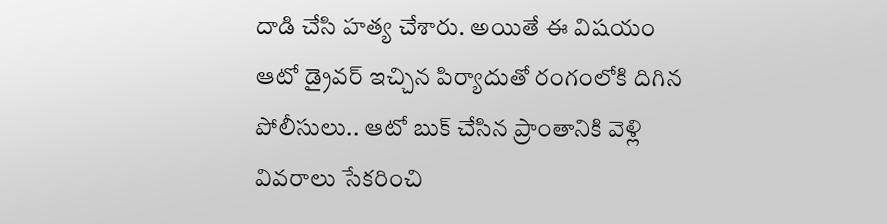దాడి చేసి హత్య చేశారు. అయితే ఈ విషయం ఆటో డ్రైవర్ ఇచ్చిన పిర్యాదుతో రంగంలోకి దిగిన పోలీసులు.. ఆటో బుక్ చేసిన ప్రాంతానికి వెళ్లి వివరాలు సేకరించి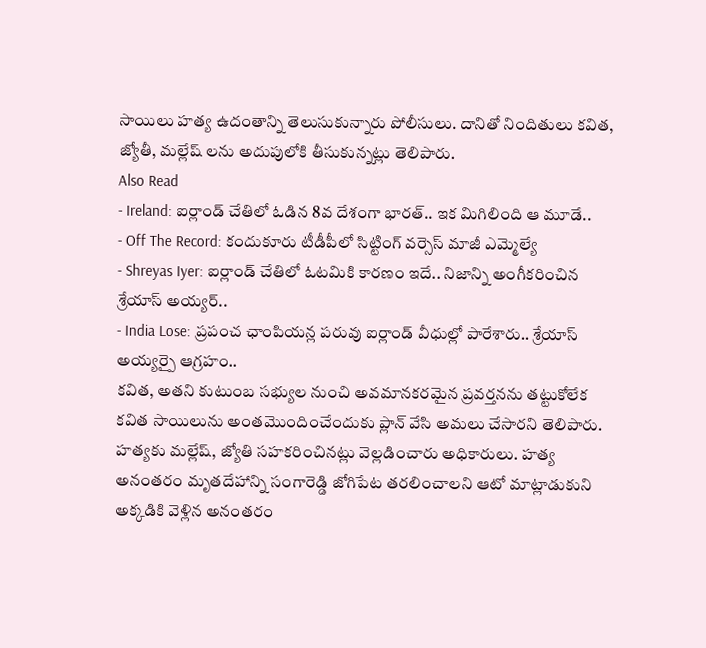సాయిలు హత్య ఉదంతాన్ని తెలుసుకున్నారు పోలీసులు. దానితో నిందితులు కవిత, జ్యోతీ, మల్లేష్ లను అదుపులోకి తీసుకున్నట్లు తెలిపారు.
Also Read
- Ireland: ఐర్లాండ్ చేతిలో ఓడిన 8వ దేశంగా భారత్.. ఇక మిగిలింది ఆ మూడే..
- Off The Record: కందుకూరు టీడీపీలో సిట్టింగ్ వర్సెస్ మాజీ ఎమ్మెల్యే
- Shreyas Iyer: ఐర్లాండ్ చేతిలో ఓటమికి కారణం ఇదే.. నిజాన్ని అంగీకరించిన శ్రేయాస్ అయ్యర్..
- India Lose: ప్రపంచ ఛాంపియన్ల పరువు ఐర్లాండ్ వీధుల్లో పారేశారు.. శ్రేయాస్ అయ్యర్పై ఆగ్రహం..
కవిత, అతని కుటుంబ సభ్యుల నుంచి అవమానకరమైన ప్రవర్తనను తట్టుకోలేక కవిత సాయిలును అంతమొందించేందుకు ప్లాన్ వేసి అమలు చేసారని తెలిపారు. హత్యకు మల్లేష్, జ్యోతి సహకరించినట్లు వెల్లడించారు అధికారులు. హత్య అనంతరం మృతదేహాన్ని సంగారెడ్డి జోగిపేట తరలించాలని ఆటో మాట్లాడుకుని అక్కడికి వెళ్లిన అనంతరం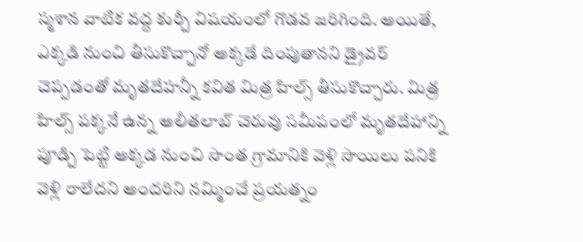స్మశాన వాటిక వద్ద కుర్చీ విషయంలో గొడవ జరిగింది. అయితే, ఎక్కడి నుంచి తీసుకొచ్చానో అక్కడే దింపుతానని డ్రైవర్ చెప్పడంతో మృతదేహన్నీ కవిత మిత్ర హిల్స్ తీసుకొచ్చారు. మిత్ర హిల్స్ పక్కనే ఉన్న అలీతలాబ్ చెరువు సమీపంలో మృతదేహాన్ని పూడ్చి పెట్టి అక్కడ నుంచి సొంత గ్రామానికి వెళ్లి సాయిలు పనికి వెళ్లి రాలేదని అందరిని నమ్మించే ప్రయత్నం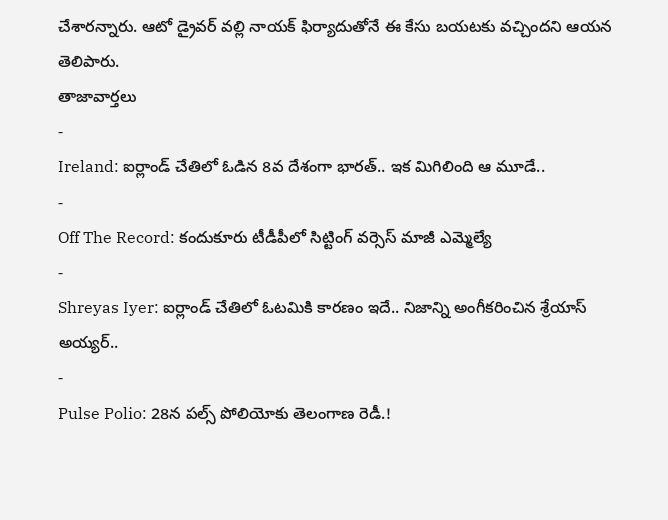చేశారన్నారు. ఆటో డ్రైవర్ వల్లి నాయక్ ఫిర్యాదుతోనే ఈ కేసు బయటకు వచ్చిందని ఆయన తెలిపారు.
తాజావార్తలు
-
Ireland: ఐర్లాండ్ చేతిలో ఓడిన 8వ దేశంగా భారత్.. ఇక మిగిలింది ఆ మూడే..
-
Off The Record: కందుకూరు టీడీపీలో సిట్టింగ్ వర్సెస్ మాజీ ఎమ్మెల్యే
-
Shreyas Iyer: ఐర్లాండ్ చేతిలో ఓటమికి కారణం ఇదే.. నిజాన్ని అంగీకరించిన శ్రేయాస్ అయ్యర్..
-
Pulse Polio: 28న పల్స్ పోలియోకు తెలంగాణ రెడీ.!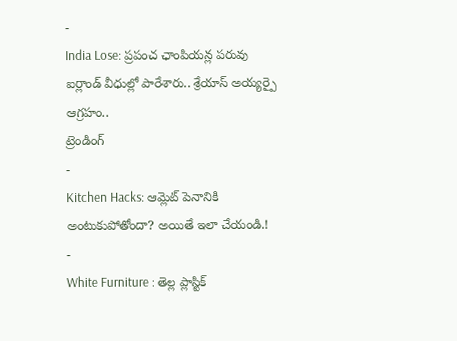-
India Lose: ప్రపంచ ఛాంపియన్ల పరువు ఐర్లాండ్ వీధుల్లో పారేశారు.. శ్రేయాస్ అయ్యర్పై ఆగ్రహం..
ట్రెండింగ్
-
Kitchen Hacks: ఆమ్లెట్ పెనానికి అంటుకుపోతోందా? అయితే ఇలా చేయండి.!
-
White Furniture : తెల్ల ప్లాస్టిక్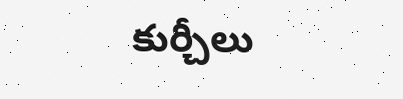కుర్చీలు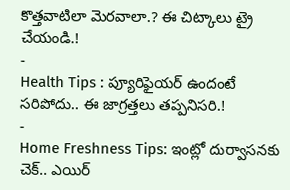కొత్తవాటిలా మెరవాలా.? ఈ చిట్కాలు ట్రై చేయండి.!
-
Health Tips : ప్యూరిఫైయర్ ఉందంటే సరిపోదు.. ఈ జాగ్రత్తలు తప్పనిసరి.!
-
Home Freshness Tips: ఇంట్లో దుర్వాసనకు చెక్.. ఎయిర్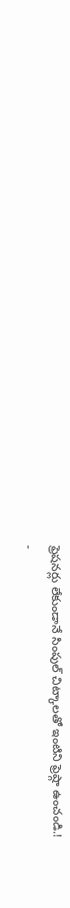ఫ్రెషనర్లు లేకుండానే సింపుల్ చిట్కాలతో ఇంటిని ఫ్రెష్గా ఉంచండి.!
-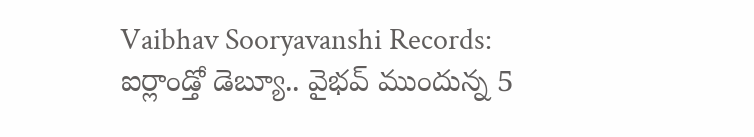Vaibhav Sooryavanshi Records: ఐర్లాండ్తో డెబ్యూ.. వైభవ్ ముందున్న 5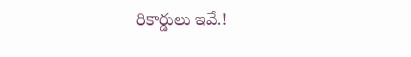రికార్డులు ఇవే.!